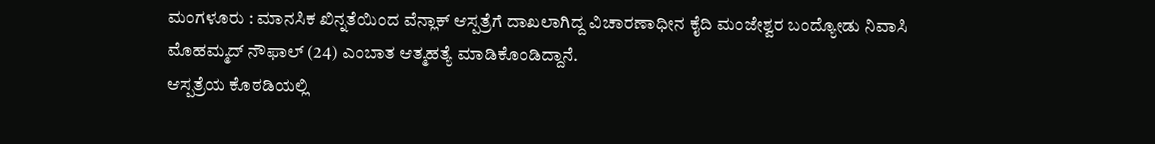ಮಂಗಳೂರು : ಮಾನಸಿಕ ಖಿನ್ನತೆಯಿಂದ ವೆನ್ಲಾಕ್ ಆಸ್ಪತ್ರೆಗೆ ದಾಖಲಾಗಿದ್ದ ವಿಚಾರಣಾಧೀನ ಕೈದಿ ಮಂಜೇಶ್ವರ ಬಂದ್ಯೋಡು ನಿವಾಸಿ ಮೊಹಮ್ಮದ್ ನೌಫಾಲ್ (24) ಎಂಬಾತ ಆತ್ಮಹತ್ಯೆ ಮಾಡಿಕೊಂಡಿದ್ದಾನೆ.
ಆಸ್ಪತ್ರೆಯ ಕೊಠಡಿಯಲ್ಲಿ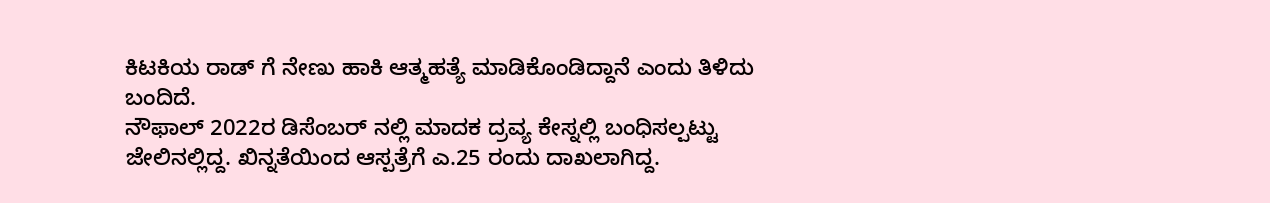ಕಿಟಕಿಯ ರಾಡ್ ಗೆ ನೇಣು ಹಾಕಿ ಆತ್ಮಹತ್ಯೆ ಮಾಡಿಕೊಂಡಿದ್ದಾನೆ ಎಂದು ತಿಳಿದು ಬಂದಿದೆ.
ನೌಫಾಲ್ 2022ರ ಡಿಸೆಂಬರ್ ನಲ್ಲಿ ಮಾದಕ ದ್ರವ್ಯ ಕೇಸ್ನಲ್ಲಿ ಬಂಧಿಸಲ್ಪಟ್ಟು ಜೇಲಿನಲ್ಲಿದ್ದ. ಖಿನ್ನತೆಯಿಂದ ಆಸ್ಪತ್ರೆಗೆ ಎ.25 ರಂದು ದಾಖಲಾಗಿದ್ದ.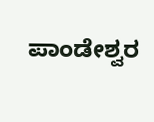ಪಾಂಡೇಶ್ವರ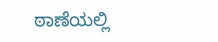ಠಾಣೆಯಲ್ಲಿ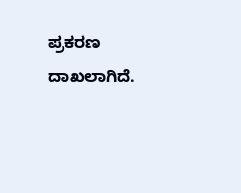ಪ್ರಕರಣ ದಾಖಲಾಗಿದೆ.